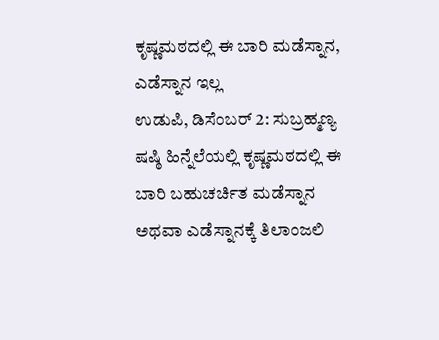ಕೃಷ್ಣಮಠದಲ್ಲಿ ಈ ಬಾರಿ ಮಡೆಸ್ನಾನ, ಎಡೆಸ್ನಾನ ಇಲ್ಲ
ಉಡುಪಿ, ಡಿಸೆಂಬರ್ 2: ಸುಬ್ರಹ್ಮಣ್ಯ ಷಷ್ಠಿ ಹಿನ್ನೆಲೆಯಲ್ಲಿ ಕೃಷ್ಣಮಠದಲ್ಲಿ ಈ ಬಾರಿ ಬಹುಚರ್ಚಿತ ಮಡೆಸ್ನಾನ ಅಥವಾ ಎಡೆಸ್ನಾನಕ್ಕೆ ತಿಲಾಂಜಲಿ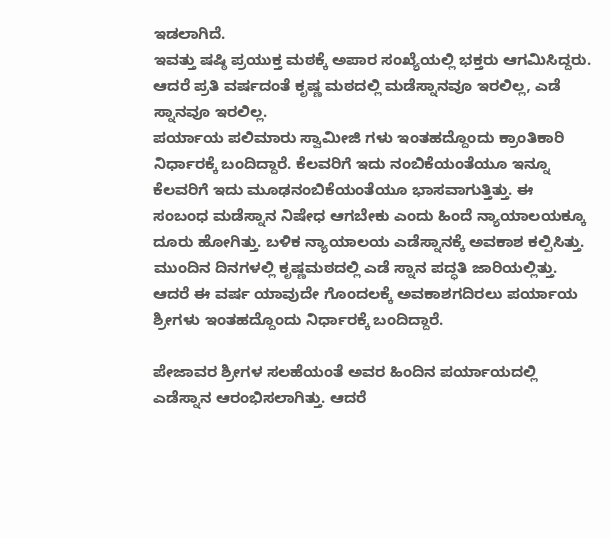ಇಡಲಾಗಿದೆ.
ಇವತ್ತು ಷಷ್ಠಿ ಪ್ರಯುಕ್ತ ಮಠಕ್ಕೆ ಅಪಾರ ಸಂಖ್ಯೆಯಲ್ಲಿ ಭಕ್ತರು ಆಗಮಿಸಿದ್ದರು. ಆದರೆ ಪ್ರತಿ ವರ್ಷದಂತೆ ಕೃಷ್ಣ ಮಠದಲ್ಲಿ ಮಡೆಸ್ನಾನವೂ ಇರಲಿಲ್ಲ, ಎಡೆ ಸ್ನಾನವೂ ಇರಲಿಲ್ಲ.
ಪರ್ಯಾಯ ಪಲಿಮಾರು ಸ್ವಾಮೀಜಿ ಗಳು ಇಂತಹದ್ದೊಂದು ಕ್ರಾಂತಿಕಾರಿ ನಿರ್ಧಾರಕ್ಕೆ ಬಂದಿದ್ದಾರೆ. ಕೆಲವರಿಗೆ ಇದು ನಂಬಿಕೆಯಂತೆಯೂ ಇನ್ನೂ ಕೆಲವರಿಗೆ ಇದು ಮೂಢನಂಬಿಕೆಯಂತೆಯೂ ಭಾಸವಾಗುತ್ತಿತ್ತು. ಈ ಸಂಬಂಧ ಮಡೆಸ್ನಾನ ನಿಷೇಧ ಆಗಬೇಕು ಎಂದು ಹಿಂದೆ ನ್ಯಾಯಾಲಯಕ್ಕೂ ದೂರು ಹೋಗಿತ್ತು. ಬಳಿಕ ನ್ಯಾಯಾಲಯ ಎಡೆಸ್ನಾನಕ್ಕೆ ಅವಕಾಶ ಕಲ್ಪಿಸಿತ್ತು. ಮುಂದಿನ ದಿನಗಳಲ್ಲಿ ಕೃಷ್ಣಮಠದಲ್ಲಿ ಎಡೆ ಸ್ನಾನ ಪದ್ಧತಿ ಜಾರಿಯಲ್ಲಿತ್ತು. ಆದರೆ ಈ ವರ್ಷ ಯಾವುದೇ ಗೊಂದಲಕ್ಕೆ ಅವಕಾಶಗದಿರಲು ಪರ್ಯಾಯ ಶ್ರೀಗಳು ಇಂತಹದ್ದೊಂದು ನಿರ್ಧಾರಕ್ಕೆ ಬಂದಿದ್ದಾರೆ.

ಪೇಜಾವರ ಶ್ರೀಗಳ ಸಲಹೆಯಂತೆ ಅವರ ಹಿಂದಿನ ಪರ್ಯಾಯದಲ್ಲಿ ಎಡೆಸ್ನಾನ ಆರಂಭಿಸಲಾಗಿತ್ತು. ಆದರೆ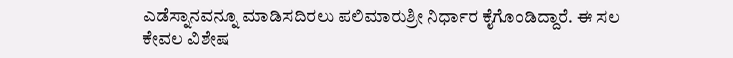ಎಡೆಸ್ನಾನವನ್ನೂ ಮಾಡಿಸದಿರಲು ಪಲಿಮಾರುಶ್ರೀ ನಿರ್ಧಾರ ಕೈಗೊಂಡಿದ್ದಾರೆ. ಈ ಸಲ ಕೇವಲ ವಿಶೇಷ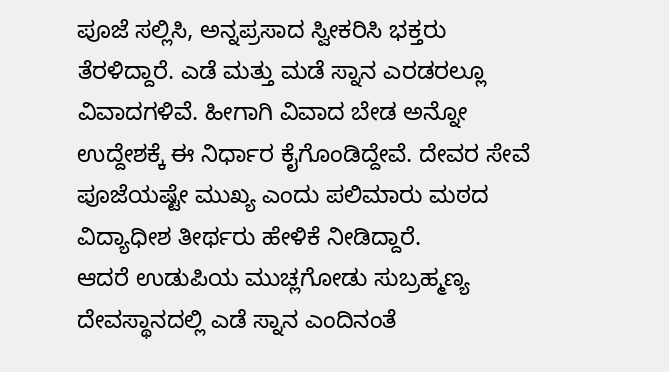ಪೂಜೆ ಸಲ್ಲಿಸಿ, ಅನ್ನಪ್ರಸಾದ ಸ್ವೀಕರಿಸಿ ಭಕ್ತರು ತೆರಳಿದ್ದಾರೆ. ಎಡೆ ಮತ್ತು ಮಡೆ ಸ್ನಾನ ಎರಡರಲ್ಲೂ ವಿವಾದಗಳಿವೆ. ಹೀಗಾಗಿ ವಿವಾದ ಬೇಡ ಅನ್ನೋ ಉದ್ದೇಶಕ್ಕೆ ಈ ನಿರ್ಧಾರ ಕೈಗೊಂಡಿದ್ದೇವೆ. ದೇವರ ಸೇವೆ ಪೂಜೆಯಷ್ಟೇ ಮುಖ್ಯ ಎಂದು ಪಲಿಮಾರು ಮಠದ ವಿದ್ಯಾಧೀಶ ತೀರ್ಥರು ಹೇಳಿಕೆ ನೀಡಿದ್ದಾರೆ.
ಆದರೆ ಉಡುಪಿಯ ಮುಚ್ಲಗೋಡು ಸುಬ್ರಹ್ಮಣ್ಯ ದೇವಸ್ಥಾನದಲ್ಲಿ ಎಡೆ ಸ್ನಾನ ಎಂದಿನಂತೆ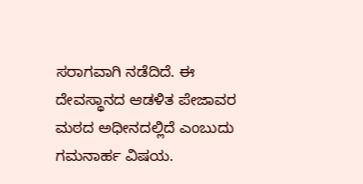ಸರಾಗವಾಗಿ ನಡೆದಿದೆ. ಈ ದೇವಸ್ಥಾನದ ಆಡಳಿತ ಪೇಜಾವರ ಮಠದ ಅಧೀನದಲ್ಲಿದೆ ಎಂಬುದು ಗಮನಾರ್ಹ ವಿಷಯ.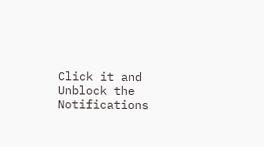Click it and Unblock the Notifications